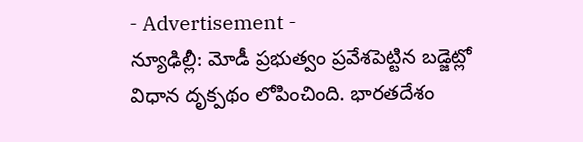- Advertisement -
న్యూఢిల్లీ: మోడీ ప్రభుత్వం ప్రవేశపెట్టిన బడ్జెట్లో విధాన దృక్పథం లోపించింది. భారతదేశం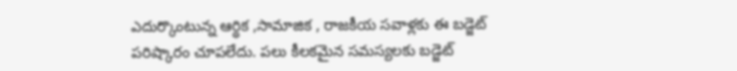ఎదుర్కొంటున్న ఆర్థిక ,సామాజిక , రాజకీయ సవాళ్లకు ఈ బడ్జెట్ పరిష్కారం చూపలేదు. పలు కీలకమైన సమస్యలకు బడ్జెట్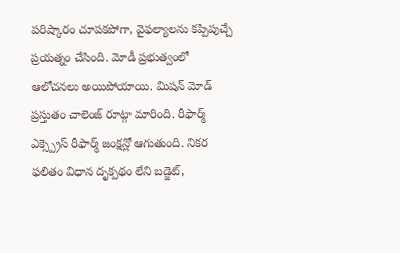పరిష్కారం చూపకపోగా, వైఫల్యాలను కప్పిపుచ్చే ప్రయత్నం చేసింది. మోడీ ప్రభుత్వంలో ఆలోచనలు అయిపోయాయి. మిషన్ మోడ్ ప్రస్తుతం చాలెంజ్ రూట్గా మారింది. రీఫార్మ్ ఎక్స్ప్రెస్ రీఫార్మ్ జంక్షన్లో ఆగుతుంది. నికర ఫలితం విధాన దృక్పథం లేని బడ్జెట్,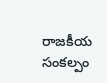రాజకీయ సంకల్పం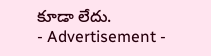కూడా లేదు.
- Advertisement -